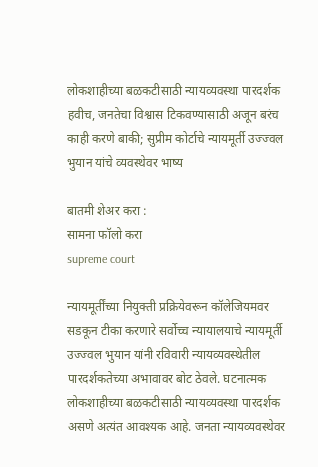लोकशाहीच्या बळकटीसाठी न्यायव्यवस्था पारदर्शक हवीच, जनतेचा विश्वास टिकवण्यासाठी अजून बरंच काही करणे बाकी; सुप्रीम कोर्टाचे न्यायमूर्ती उज्ज्वल भुयान यांचे व्यवस्थेवर भाष्य

बातमी शेअर करा :
सामना फॉलो करा
supreme court

न्यायमूर्तींच्या नियुक्ती प्रक्रियेवरून कॉलेजियमवर सडकून टीका करणारे सर्वोच्च न्यायालयाचे न्यायमूर्ती उज्ज्वल भुयान यांनी रविवारी न्यायव्यवस्थेतील पारदर्शकतेच्या अभावावर बोट ठेवले. घटनात्मक लोकशाहीच्या बळकटीसाठी न्यायव्यवस्था पारदर्शक असणे अत्यंत आवश्यक आहे. जनता न्यायव्यवस्थेवर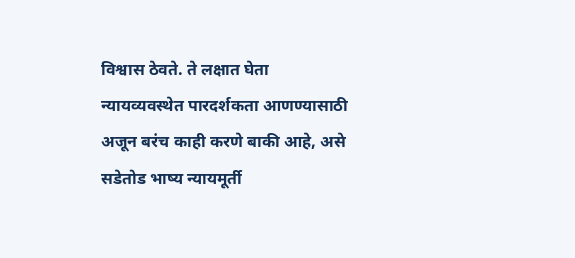विश्वास ठेवते. ते लक्षात घेता न्यायव्यवस्थेत पारदर्शकता आणण्यासाठी अजून बरंच काही करणे बाकी आहे, असे सडेतोड भाष्य न्यायमूर्ती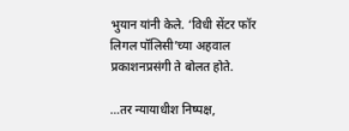भुयान यांनी केले. ‘विधी सेंटर फॉर लिगल पॉलिसी’च्या अहवाल प्रकाशनप्रसंगी ते बोलत होते.

…तर न्यायाधीश निष्पक्ष,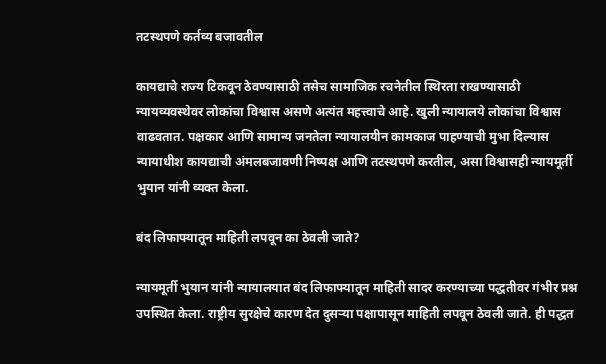तटस्थपणे कर्तव्य बजावतील

कायद्याचे राज्य टिकवून ठेवण्यासाठी तसेच सामाजिक रचनेतील स्थिरता राखण्यासाठी न्यायव्यवस्थेवर लोकांचा विश्वास असणे अत्यंत महत्त्वाचे आहे. खुली न्यायालये लोकांचा विश्वास वाढवतात. पक्षकार आणि सामान्य जनतेला न्यायालयीन कामकाज पाहण्याची मुभा दिल्यास न्यायाधीश कायद्याची अंमलबजावणी निष्पक्ष आणि तटस्थपणे करतील, असा विश्वासही न्यायमूर्ती भुयान यांनी व्यक्त केला.

बंद लिफाफ्यातून माहिती लपवून का ठेवली जाते?

न्यायमूर्ती भुयान यांनी न्यायालयात बंद लिफाफ्यातून माहिती सादर करण्याच्या पद्धतीवर गंभीर प्रश्न उपस्थित केला. राष्ट्रीय सुरक्षेचे कारण देत दुसऱ्या पक्षापासून माहिती लपवून ठेवली जाते. ही पद्धत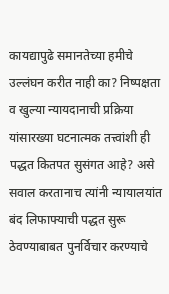कायद्यापुढे समानतेच्या हमीचे उल्लंघन करीत नाही का? निष्पक्षता व खुल्या न्यायदानाची प्रक्रिया यांसारख्या घटनात्मक तत्त्वांशी ही पद्धत कितपत सुसंगत आहे? असे सवाल करतानाच त्यांनी न्यायालयांत बंद लिफाफ्याची पद्धत सुरू ठेवण्याबाबत पुनर्विचार करण्याचे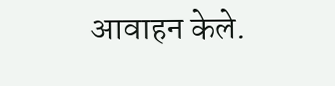आवाहन केले.